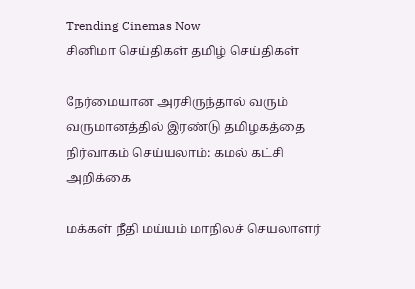Trending Cinemas Now
சினிமா செய்திகள் தமிழ் செய்திகள்

நேர்மையான அரசிருந்தால் வரும் வருமானத்தில் இரண்டு தமிழகத்தை நிர்வாகம் செய்யலாம்: கமல் கட்சி அறிக்கை

மக்கள் நீதி மய்யம் மாநிலச் செயலாளர்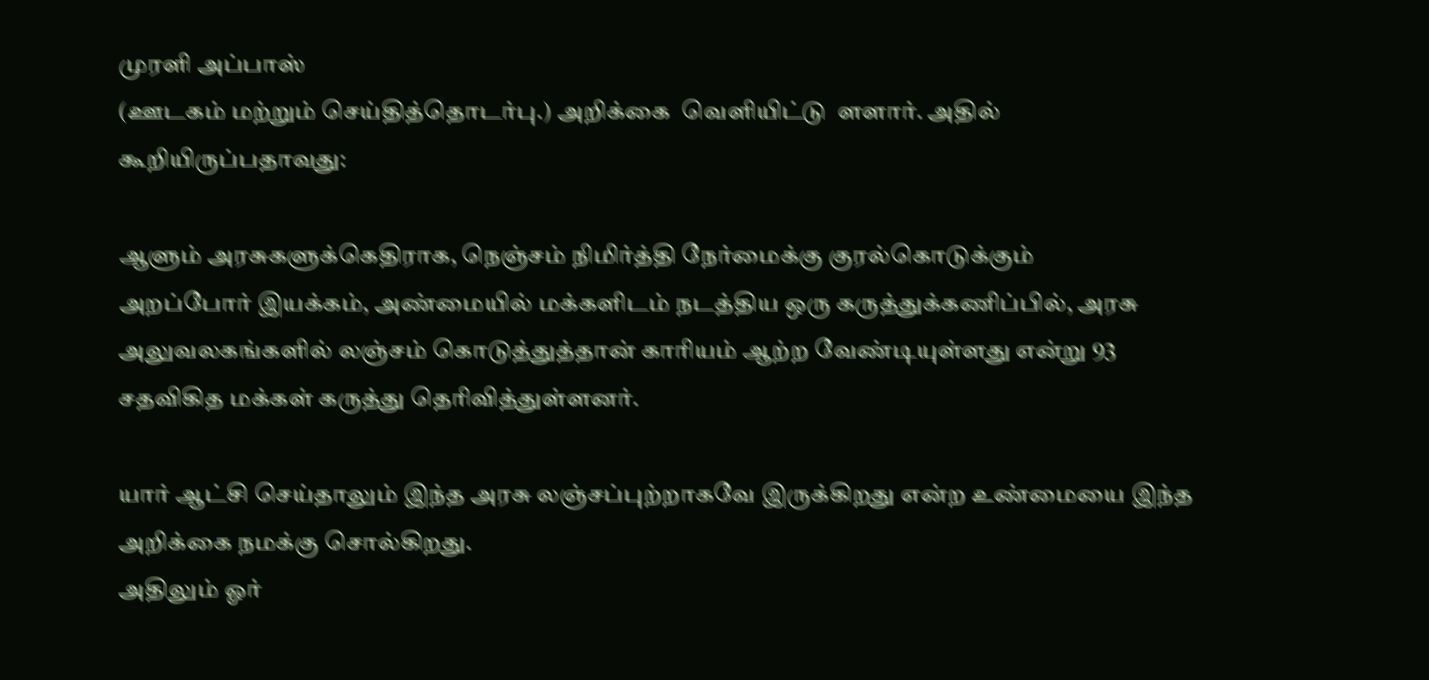முரளி அப்பாஸ்
(ஊடகம் மற்றும் செய்தித்தொடர்பு.) அறிக்கை  வெளியிட்டு  ளளார். அதில் கூறியிருப்பதாவது:

ஆளும் அரசுகளுக்கெதிராக, நெஞ்சம் நிமிர்த்தி நேர்மைக்கு குரல்கொடுக்கும்
அறப்போர் இயக்கம், அண்மையில் மக்களிடம் நடத்திய ஒரு கருத்துக்கணிப்பில், அரசு அலுவலகங்களில் லஞ்சம் கொடுத்துத்தான் காரியம் ஆற்ற வேண்டியுள்ளது என்று 93 சதவிகித மக்கள் கருத்து தெரிவித்துள்ளனர்.

யார் ஆட்சி செய்தாலும் இந்த அரசு லஞ்சப்புற்றாகவே இருக்கிறது என்ற உண்மையை இந்த அறிக்கை நமக்கு சொல்கிறது.
அதிலும் ஓர்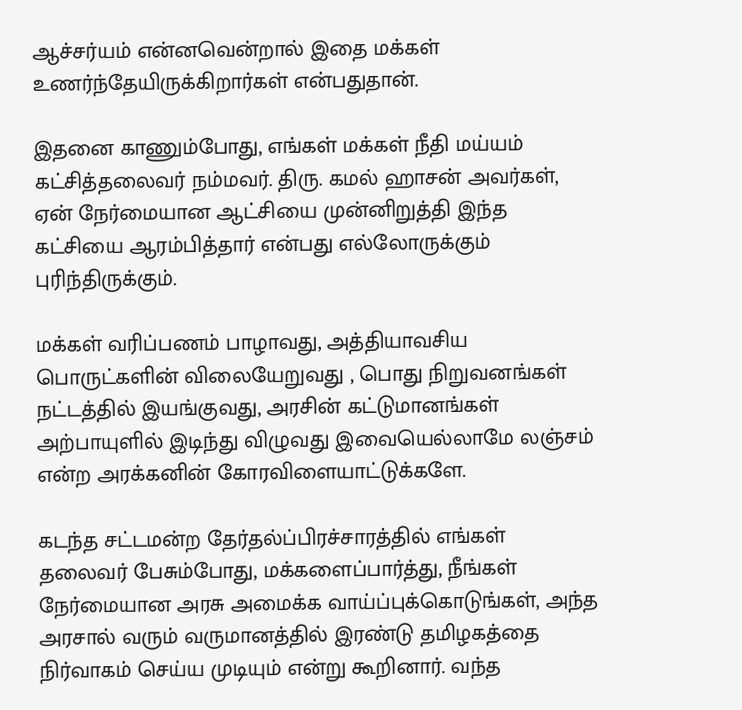ஆச்சர்யம் என்னவென்றால் இதை மக்கள் உணர்ந்தேயிருக்கிறார்கள் என்பதுதான்.

இதனை காணும்போது, எங்கள் மக்கள் நீதி மய்யம் கட்சித்தலைவர் நம்மவர். திரு. கமல் ஹாசன் அவர்கள், ஏன் நேர்மையான ஆட்சியை முன்னிறுத்தி இந்த கட்சியை ஆரம்பித்தார் என்பது எல்லோருக்கும் புரிந்திருக்கும்.

மக்கள் வரிப்பணம் பாழாவது, அத்தியாவசிய பொருட்களின் விலையேறுவது , பொது நிறுவனங்கள் நட்டத்தில் இயங்குவது, அரசின் கட்டுமானங்கள் அற்பாயுளில் இடிந்து விழுவது இவையெல்லாமே லஞ்சம் என்ற அரக்கனின் கோரவிளையாட்டுக்களே.

கடந்த சட்டமன்ற தேர்தல்ப்பிரச்சாரத்தில் எங்கள் தலைவர் பேசும்போது, மக்களைப்பார்த்து, நீங்கள் நேர்மையான அரசு அமைக்க வாய்ப்புக்கொடுங்கள், அந்த அரசால் வரும் வருமானத்தில் இரண்டு தமிழகத்தை நிர்வாகம் செய்ய முடியும் என்று கூறினார். வந்த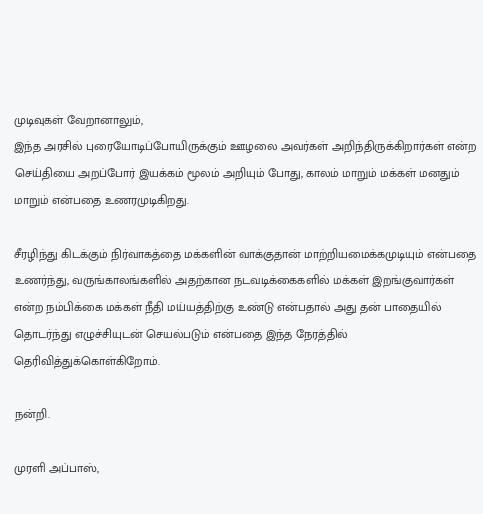முடிவுகள் வேறானாலும்,
இந்த அரசில் புரையோடிப்போயிருக்கும் ஊழலை அவர்கள் அறிந்திருக்கிறார்கள் என்ற செய்தியை அறப்போர் இயக்கம் மூலம் அறியும் போது, காலம் மாறும் மக்கள் மனதும் மாறும் என்பதை உணரமுடிகிறது.

சீரழிந்து கிடக்கும் நிர்வாகத்தை மக்களின் வாக்குதான் மாற்றியமைக்கமுடியும் என்பதை உணர்ந்து, வருங்காலங்களில் அதற்கான நடவடிக்கைகளில் மக்கள் இறங்குவார்கள் என்ற நம்பிக்கை மக்கள் நீதி மய்யத்திற்கு உண்டு என்பதால் அது தன் பாதையில் தொடர்ந்து எழுச்சியுடன் செயல்படும் என்பதை இந்த நேரத்தில் தெரிவித்துக்கொள்கிறோம்.

நன்றி.

முரளி அப்பாஸ்,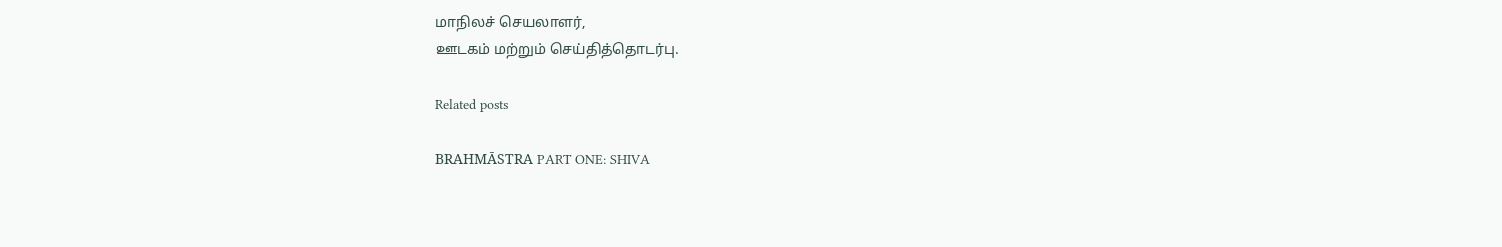மாநிலச் செயலாளர்,
ஊடகம் மற்றும் செய்தித்தொடர்பு.

Related posts

BRAHMĀSTRA PART ONE: SHIVA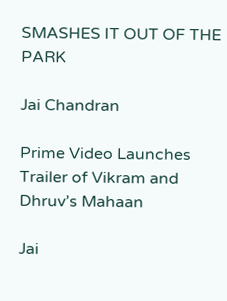SMASHES IT OUT OF THE PARK

Jai Chandran

Prime Video Launches Trailer of Vikram and Dhruv’s Mahaan

Jai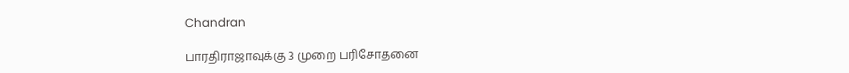Chandran

பாரதிராஜாவுக்கு 3 முறை பரிசோதனை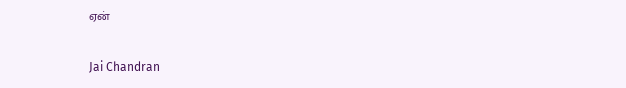ஏன்

Jai Chandran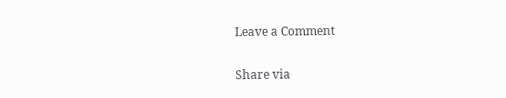Leave a Comment

Share via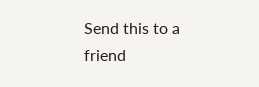Send this to a friend